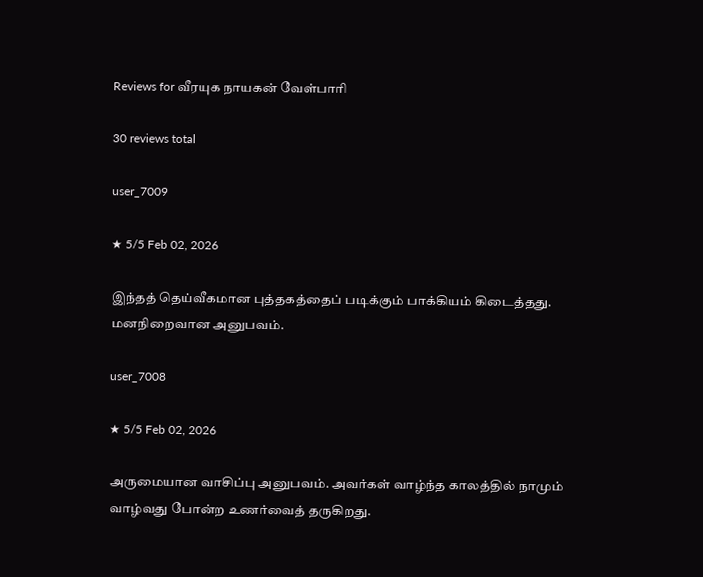Reviews for வீரயுக நாயகன் வேள்பாரி

30 reviews total

user_7009

★ 5/5 Feb 02, 2026

இந்தத் தெய்வீகமான புத்தகத்தைப் படிக்கும் பாக்கியம் கிடைத்தது. மனநிறைவான அனுபவம்.

user_7008

★ 5/5 Feb 02, 2026

அருமையான வாசிப்பு அனுபவம். அவர்கள் வாழ்ந்த காலத்தில் நாமும் வாழ்வது போன்ற உணர்வைத் தருகிறது.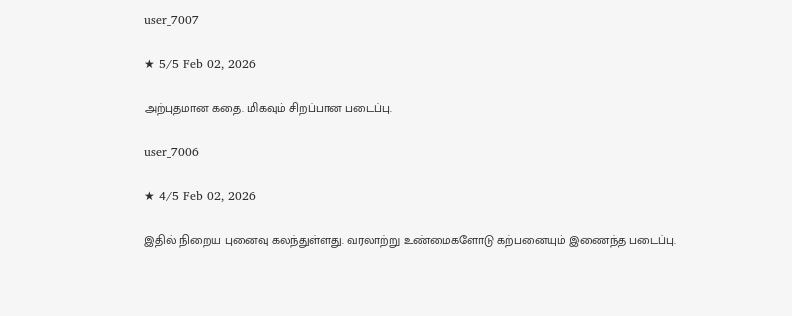user_7007

★ 5/5 Feb 02, 2026

அற்புதமான கதை. மிகவும் சிறப்பான படைப்பு.

user_7006

★ 4/5 Feb 02, 2026

இதில் நிறைய புனைவு கலந்துள்ளது. வரலாற்று உண்மைகளோடு கற்பனையும் இணைந்த படைப்பு.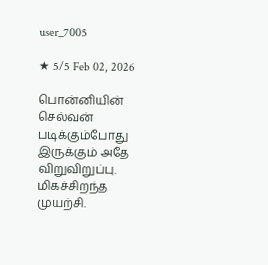user_7005

★ 5/5 Feb 02, 2026

பொன்னியின் செல்வன் படிக்கும்போது இருக்கும் அதே விறுவிறுப்பு. மிகச்சிறந்த முயற்சி.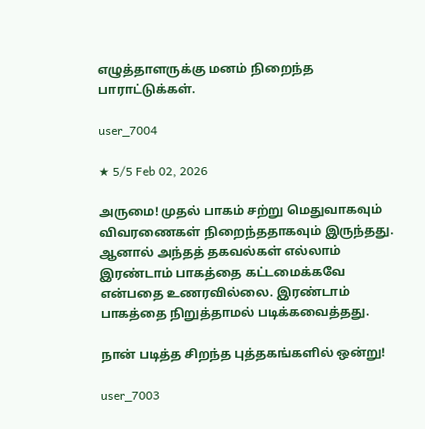எழுத்தாளருக்கு மனம் நிறைந்த பாராட்டுக்கள்.

user_7004

★ 5/5 Feb 02, 2026

அருமை! முதல் பாகம் சற்று மெதுவாகவும் விவரணைகள் நிறைந்ததாகவும் இருந்தது. ஆனால் அந்தத் தகவல்கள் எல்லாம் இரண்டாம் பாகத்தை கட்டமைக்கவே என்பதை உணரவில்லை. இரண்டாம் பாகத்தை நிறுத்தாமல் படிக்கவைத்தது.

நான் படித்த சிறந்த புத்தகங்களில் ஒன்று!

user_7003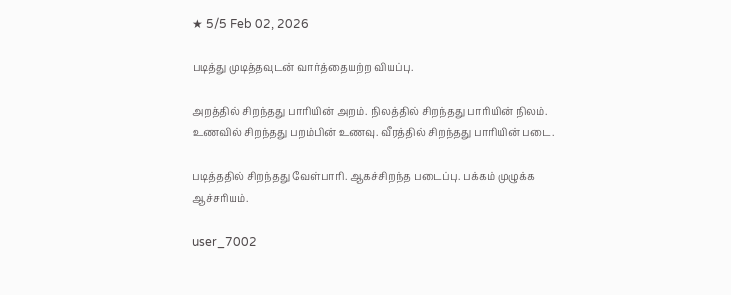★ 5/5 Feb 02, 2026

படித்து முடித்தவுடன் வார்த்தையற்ற வியப்பு.

அறத்தில் சிறந்தது பாரியின் அறம். நிலத்தில் சிறந்தது பாரியின் நிலம். உணவில் சிறந்தது பறம்பின் உணவு. வீரத்தில் சிறந்தது பாரியின் படை.

படித்ததில் சிறந்தது வேள்பாரி. ஆகச்சிறந்த படைப்பு. பக்கம் முழுக்க ஆச்சரியம்.

user_7002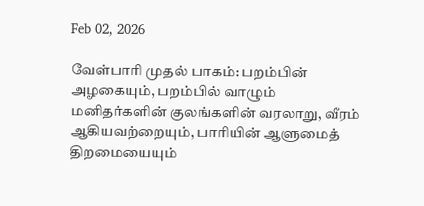Feb 02, 2026

வேள்பாரி முதல் பாகம்: பறம்பின் அழகையும், பறம்பில் வாழும் மனிதர்களின் குலங்களின் வரலாறு, வீரம் ஆகியவற்றையும், பாரியின் ஆளுமைத் திறமையையும்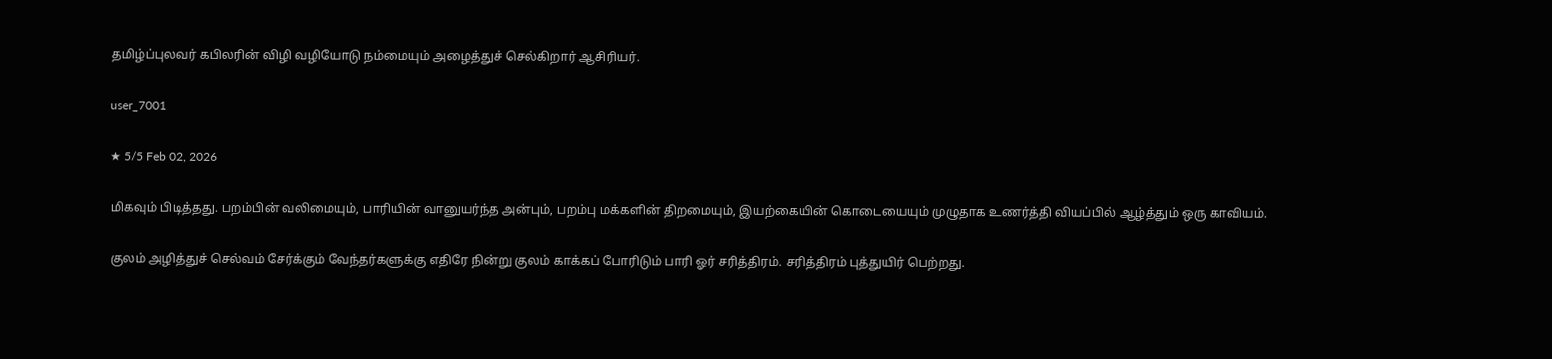தமிழ்ப்புலவர் கபிலரின் விழி வழியோடு நம்மையும் அழைத்துச் செல்கிறார் ஆசிரியர்.

user_7001

★ 5/5 Feb 02, 2026

மிகவும் பிடித்தது. பறம்பின் வலிமையும், பாரியின் வானுயர்ந்த அன்பும், பறம்பு மக்களின் திறமையும், இயற்கையின் கொடையையும் முழுதாக உணர்த்தி வியப்பில் ஆழ்த்தும் ஒரு காவியம்.

குலம் அழித்துச் செல்வம் சேர்க்கும் வேந்தர்களுக்கு எதிரே நின்று குலம் காக்கப் போரிடும் பாரி ஓர் சரித்திரம். சரித்திரம் புத்துயிர் பெற்றது.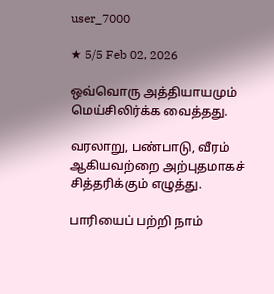user_7000

★ 5/5 Feb 02, 2026

ஒவ்வொரு அத்தியாயமும் மெய்சிலிர்க்க வைத்தது.

வரலாறு, பண்பாடு, வீரம் ஆகியவற்றை அற்புதமாகச் சித்தரிக்கும் எழுத்து.

பாரியைப் பற்றி நாம்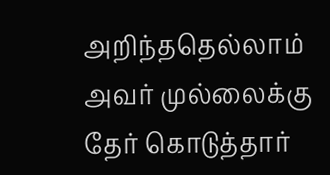அறிந்ததெல்லாம் அவர் முல்லைக்கு தேர் கொடுத்தார்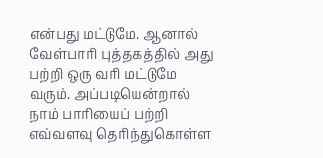என்பது மட்டுமே. ஆனால் வேள்பாரி புத்தகத்தில் அது பற்றி ஒரு வரி மட்டுமே வரும். அப்படியென்றால் நாம் பாரியைப் பற்றி எவ்வளவு தெரிந்துகொள்ள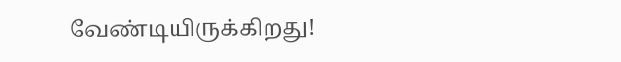வேண்டியிருக்கிறது!